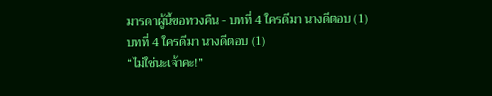มารดาผู้นี้ขอทวงคืน - บทที่ 4 ใครดีมา นางดีตอบ (1)
บทที่ 4 ใครดีมา นางดีตอบ (1)
“ไม่ใช่นะเจ้าคะ!”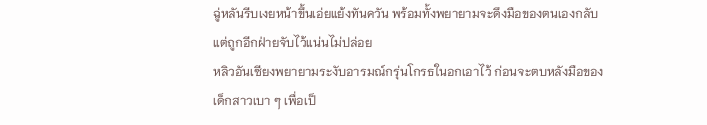ฉู่หลันรีบเงยหน้าขึ้นเอ่ยแย้งทันควัน พร้อมทั้งพยายามจะดึงมือของตนเองกลับ แต่ถูกอีกฝ่ายจับไว้แน่นไม่ปล่อย
หลิวอันเซียงพยายามระงับอารมณ์กรุ่นโกรธในอกเอาไว้ ก่อนจะตบหลังมือของเด็กสาวเบา ๆ เพื่อเป็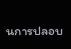นการปลอบ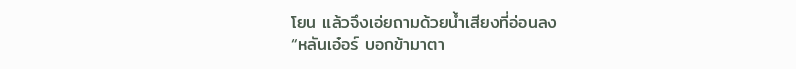โยน แล้วจึงเอ่ยถามด้วยน้ำเสียงที่อ่อนลง
“หลันเอ๋อร์ บอกข้ามาตา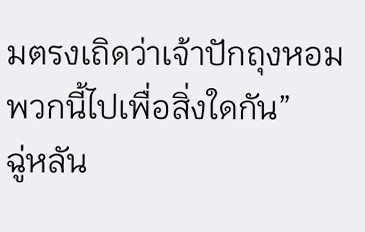มตรงเถิดว่าเจ้าปักถุงหอมพวกนี้ไปเพื่อสิ่งใดกัน”
ฉู่หลัน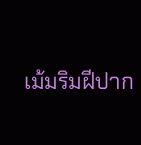เม้มริมฝีปาก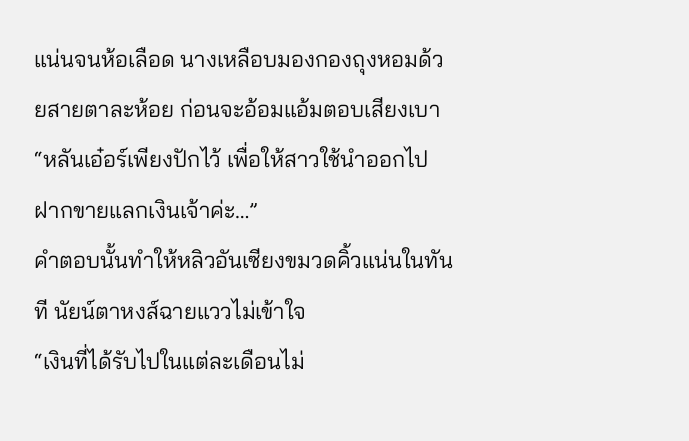แน่นจนห้อเลือด นางเหลือบมองกองถุงหอมด้วยสายตาละห้อย ก่อนจะอ้อมแอ้มตอบเสียงเบา “หลันเอ๋อร์เพียงปักไว้ เพื่อให้สาวใช้นำออกไปฝากขายแลกเงินเจ้าค่ะ…”
คำตอบนั้นทำให้หลิวอันเซียงขมวดคิ้วแน่นในทันที นัยน์ตาหงส์ฉายแววไม่เข้าใจ
“เงินที่ได้รับไปในแต่ละเดือนไม่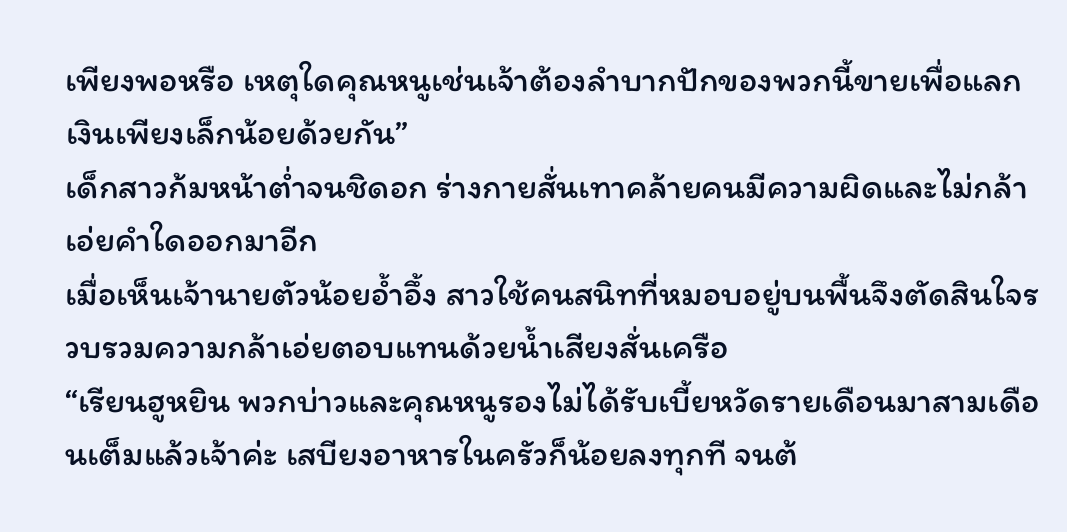เพียงพอหรือ เหตุใดคุณหนูเช่นเจ้าต้องลำบากปักของพวกนี้ขายเพื่อแลกเงินเพียงเล็กน้อยด้วยกัน”
เด็กสาวก้มหน้าต่ำจนชิดอก ร่างกายสั่นเทาคล้ายคนมีความผิดและไม่กล้าเอ่ยคำใดออกมาอีก
เมื่อเห็นเจ้านายตัวน้อยอ้ำอึ้ง สาวใช้คนสนิทที่หมอบอยู่บนพื้นจึงตัดสินใจรวบรวมความกล้าเอ่ยตอบแทนด้วยน้ำเสียงสั่นเครือ
“เรียนฮูหยิน พวกบ่าวและคุณหนูรองไม่ได้รับเบี้ยหวัดรายเดือนมาสามเดือนเต็มแล้วเจ้าค่ะ เสบียงอาหารในครัวก็น้อยลงทุกที จนต้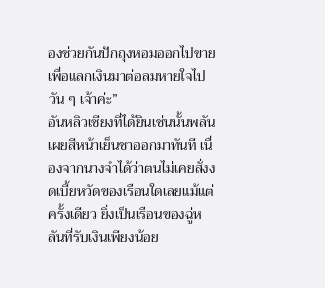องช่วยกันปักถุงหอมออกไปขายเพื่อแลกเงินมาต่อลมหายใจไปวัน ๆ เจ้าค่ะ”
อันหลิวเซียงที่ได้ยินเช่นนั้นพลันเผยสีหน้าเย็นชาออกมาทันที เนื่องจากนางจำได้ว่าตนไม่เคยสั่งงดเบี้ยหวัดของเรือนใดเลยแม้แต่ครั้งเดียว ยิ่งเป็นเรือนของฉู่หลันที่รับเงินเพียงน้อย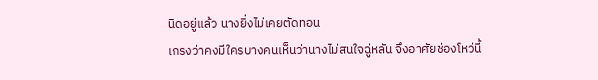นิดอยู่แล้ว นางยิ่งไม่เคยตัดทอน
เกรงว่าคงมีใครบางคนเห็นว่านางไม่สนใจฉู่หลัน จึงอาศัยช่องโหว่นี้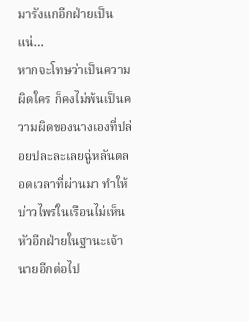มารังแกอีกฝ่ายเป็นแน่…
หากจะโทษว่าเป็นความผิดใคร ก็คงไม่พ้นเป็นความผิดของนางเองที่ปล่อยปละละเลยฉู่หลันตลอดเวลาที่ผ่านมา ทำให้บ่าวไพร่ในเรือนไม่เห็นหัวอีกฝ่ายในฐานะเจ้านายอีกต่อไป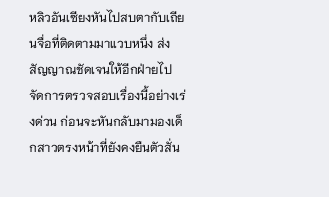หลิวอันเซียงหันไปสบตากับเถียนจื่อที่ติดตามมาแวบหนึ่ง ส่งสัญญาณชัดเจนให้อีกฝ่ายไปจัดการตรวจสอบเรื่องนี้อย่างเร่งด่วน ก่อนจะหันกลับมามองเด็กสาวตรงหน้าที่ยังคงยืนตัวสั่น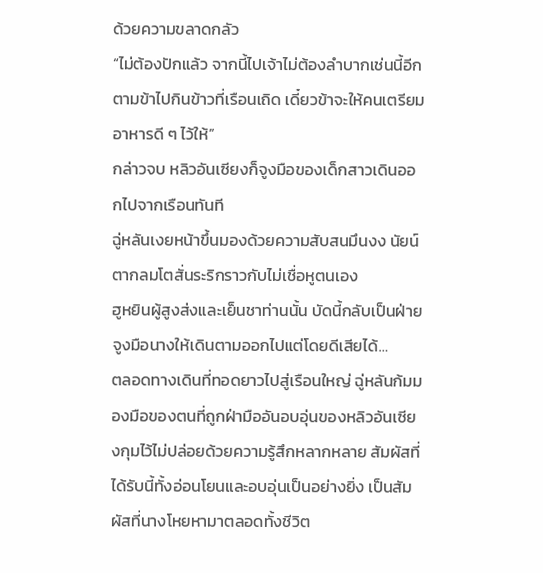ด้วยความขลาดกลัว
“ไม่ต้องปักแล้ว จากนี้ไปเจ้าไม่ต้องลำบากเช่นนี้อีก ตามข้าไปกินข้าวที่เรือนเถิด เดี๋ยวข้าจะให้คนเตรียมอาหารดี ๆ ไว้ให้”
กล่าวจบ หลิวอันเซียงก็จูงมือของเด็กสาวเดินออกไปจากเรือนทันที
ฉู่หลันเงยหน้าขึ้นมองด้วยความสับสนมึนงง นัยน์ตากลมโตสั่นระริกราวกับไม่เชื่อหูตนเอง
ฮูหยินผู้สูงส่งและเย็นชาท่านนั้น บัดนี้กลับเป็นฝ่ายจูงมือนางให้เดินตามออกไปแต่โดยดีเสียได้…
ตลอดทางเดินที่ทอดยาวไปสู่เรือนใหญ่ ฉู่หลันก้มมองมือของตนที่ถูกฝ่ามืออันอบอุ่นของหลิวอันเซียงกุมไว้ไม่ปล่อยด้วยความรู้สึกหลากหลาย สัมผัสที่ได้รับนี้ทั้งอ่อนโยนและอบอุ่นเป็นอย่างยิ่ง เป็นสัมผัสที่นางโหยหามาตลอดทั้งชีวิต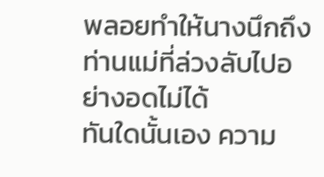พลอยทำให้นางนึกถึงท่านแม่ที่ล่วงลับไปอย่างอดไม่ได้
ทันใดนั้นเอง ความ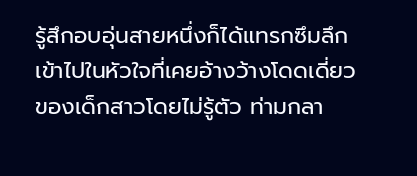รู้สึกอบอุ่นสายหนึ่งก็ได้แทรกซึมลึกเข้าไปในหัวใจที่เคยอ้างว้างโดดเดี่ยวของเด็กสาวโดยไม่รู้ตัว ท่ามกลา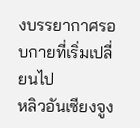งบรรยากาศรอบกายที่เริ่มเปลี่ยนไป
หลิวอันเซียงจูง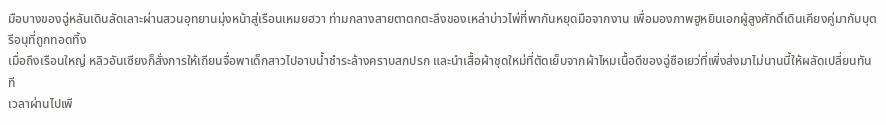มือบางของฉู่หลันเดินลัดเลาะผ่านสวนอุทยานมุ่งหน้าสู่เรือนเหมยฮวา ท่ามกลางสายตาตกตะลึงของเหล่าบ่าวไพ่ที่พากันหยุดมือจากงาน เพื่อมองภาพฮูหยินเอกผู้สูงศักดิ์เดินเคียงคู่มากับบุตรีอนุที่ถูกทอดทิ้ง
เมื่อถึงเรือนใหญ่ หลิวอันเซียงก็สั่งการให้เถียนจื่อพาเด็กสาวไปอาบน้ำชำระล้างคราบสกปรก และนำเสื้อผ้าชุดใหม่ที่ตัดเย็บจากผ้าไหมเนื้อดีของฉู่ซือเยว่ที่เพิ่งส่งมาไม่นานนี้ให้ผลัดเปลี่ยนทันที
เวลาผ่านไปเพี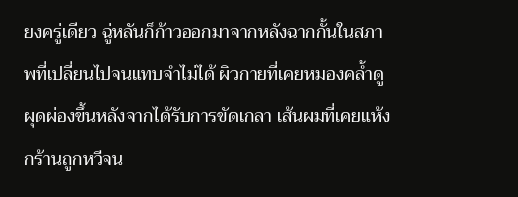ยงครู่เดียว ฉู่หลันก็ก้าวออกมาจากหลังฉากกั้นในสภาพที่เปลี่ยนไปจนแทบจำไม่ได้ ผิวกายที่เคยหมองคล้ำดูผุดผ่องขึ้นหลังจากได้รับการขัดเกลา เส้นผมที่เคยแห้งกร้านถูกหวีจน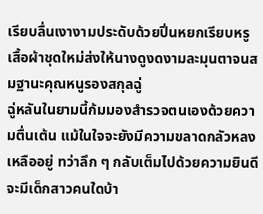เรียบลื่นเงางามประดับด้วยปิ่นหยกเรียบหรู เสื้อผ้าชุดใหม่ส่งให้นางดูงดงามละมุนตาจนสมฐานะคุณหนูรองสกุลฉู่
ฉู่หลันในยามนี้ก้มมองสำรวจตนเองด้วยความตื่นเต้น แม้ในใจจะยังมีความขลาดกลัวหลงเหลืออยู่ ทว่าลึก ๆ กลับเต็มไปด้วยความยินดี จะมีเด็กสาวคนใดบ้า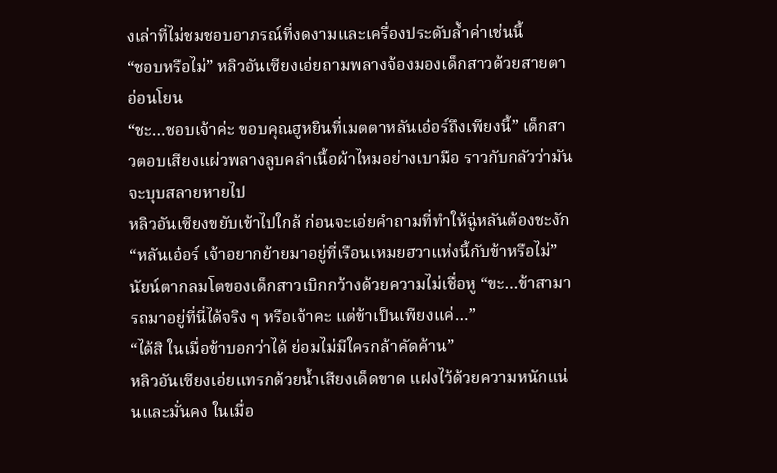งเล่าที่ไม่ชมชอบอาภรณ์ที่งดงามและเครื่องประดับล้ำค่าเช่นนี้
“ชอบหรือไม่” หลิวอันเซียงเอ่ยถามพลางจ้องมองเด็กสาวด้วยสายตาอ่อนโยน
“ชะ…ชอบเจ้าค่ะ ขอบคุณฮูหยินที่เมตตาหลันเอ๋อร์ถึงเพียงนี้” เด็กสาวตอบเสียงแผ่วพลางลูบคลำเนื้อผ้าไหมอย่างเบามือ ราวกับกลัวว่ามันจะบุบสลายหายไป
หลิวอันเซียงขยับเข้าไปใกล้ ก่อนจะเอ่ยคำถามที่ทำให้ฉู่หลันต้องชะงัก
“หลันเอ๋อร์ เจ้าอยากย้ายมาอยู่ที่เรือนเหมยฮวาแห่งนี้กับข้าหรือไม่”
นัยน์ตากลมโตของเด็กสาวเบิกกว้างด้วยความไม่เชื่อหู “ขะ…ข้าสามารถมาอยู่ที่นี่ได้จริง ๆ หรือเจ้าคะ แต่ข้าเป็นเพียงแค่…”
“ได้สิ ในเมื่อข้าบอกว่าได้ ย่อมไม่มีใครกล้าคัดค้าน”
หลิวอันเซียงเอ่ยแทรกด้วยน้ำเสียงเด็ดขาด แฝงไว้ด้วยความหนักแน่นและมั่นคง ในเมื่อ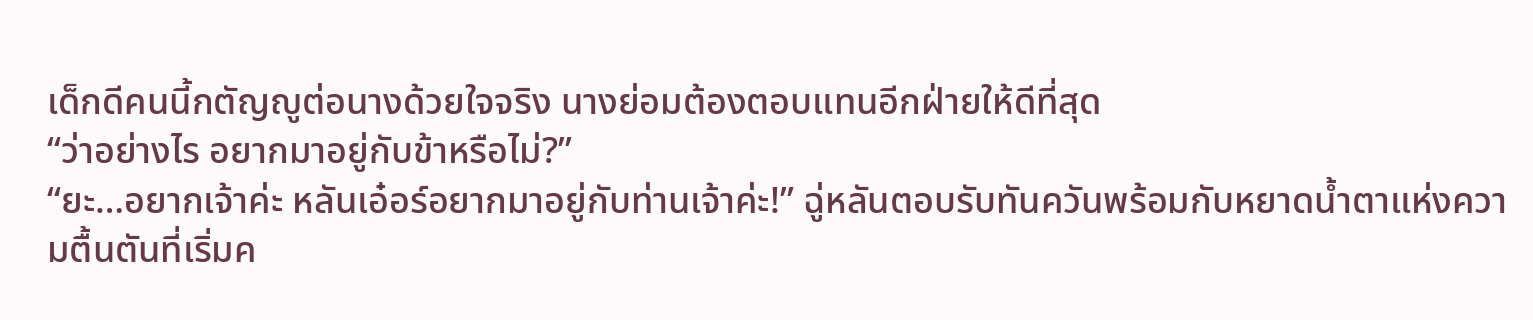เด็กดีคนนี้กตัญญูต่อนางด้วยใจจริง นางย่อมต้องตอบแทนอีกฝ่ายให้ดีที่สุด
“ว่าอย่างไร อยากมาอยู่กับข้าหรือไม่?”
“ยะ…อยากเจ้าค่ะ หลันเอ๋อร์อยากมาอยู่กับท่านเจ้าค่ะ!” ฉู่หลันตอบรับทันควันพร้อมกับหยาดน้ำตาแห่งความตื้นตันที่เริ่มค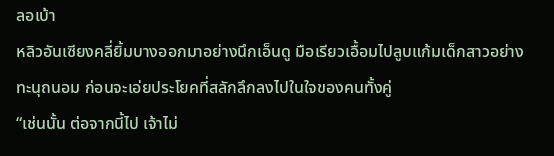ลอเบ้า
หลิวอันเซียงคลี่ยิ้มบางออกมาอย่างนึกเอ็นดู มือเรียวเอื้อมไปลูบแก้มเด็กสาวอย่างทะนุถนอม ก่อนจะเอ่ยประโยคที่สลักลึกลงไปในใจของคนทั้งคู่
“เช่นนั้น ต่อจากนี้ไป เจ้าไม่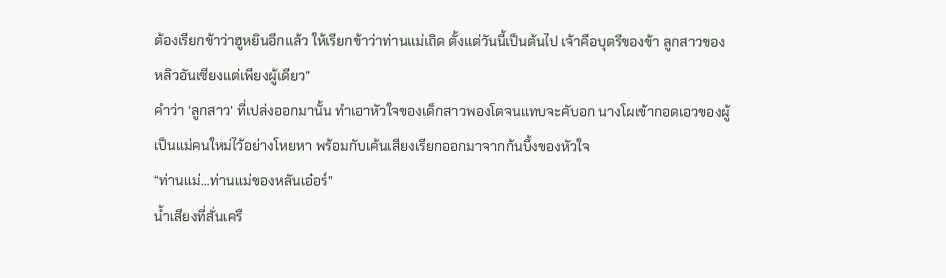ต้องเรียกข้าว่าฮูหยินอีกแล้ว ให้เรียกข้าว่าท่านแม่เถิด ตั้งแต่วันนี้เป็นต้นไป เจ้าคือบุตรีของข้า ลูกสาวของหลิวอันเซียงแต่เพียงผู้เดียว”
คำว่า ‘ลูกสาว’ ที่เปล่งออกมานั้น ทำเอาหัวใจของเด็กสาวพองโตจนแทบจะคับอก นางโผเข้ากอดเอวของผู้เป็นแม่คนใหม่ไว้อย่างโหยหา พร้อมกับเค้นเสียงเรียกออกมาจากก้นบึ้งของหัวใจ
“ท่านแม่…ท่านแม่ของหลันเอ๋อร์”
น้ำเสียงที่สั่นเครื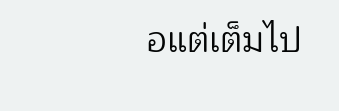อแต่เต็มไป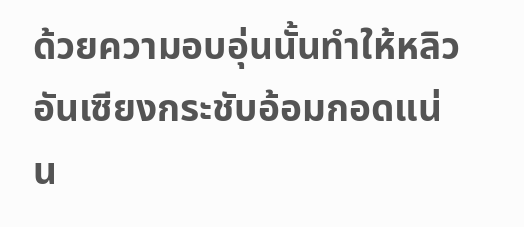ด้วยความอบอุ่นนั้นทำให้หลิวอันเซียงกระชับอ้อมกอดแน่น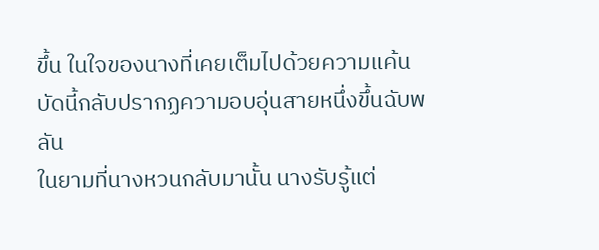ขึ้น ในใจของนางที่เคยเต็มไปด้วยความแค้น บัดนี้กลับปรากฏความอบอุ่นสายหนึ่งขึ้นฉับพลัน
ในยามที่นางหวนกลับมานั้น นางรับรู้แต่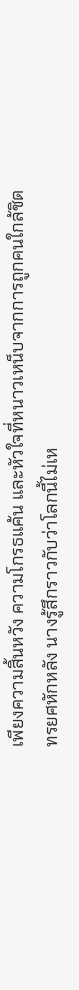เพียงความสิ้นหวัง ความโกรธแค้น และหัวใจที่หนาวเหน็บจากการถูกคนใกล้ชิดทรยศหักหลัง นางรู้สึกราวกับว่าโลกนี้ไม่เห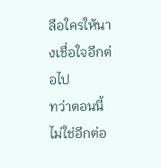ลือใครให้นางเชื่อใจอีกต่อไป
ทว่าตอนนี้ไม่ใช่อีกต่อ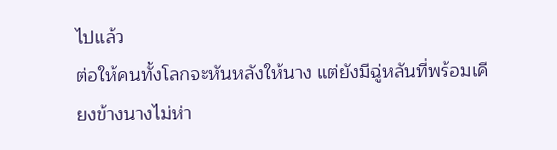ไปแล้ว
ต่อให้คนทั้งโลกจะหันหลังให้นาง แต่ยังมีฉู่หลันที่พร้อมเคียงข้างนางไม่ห่า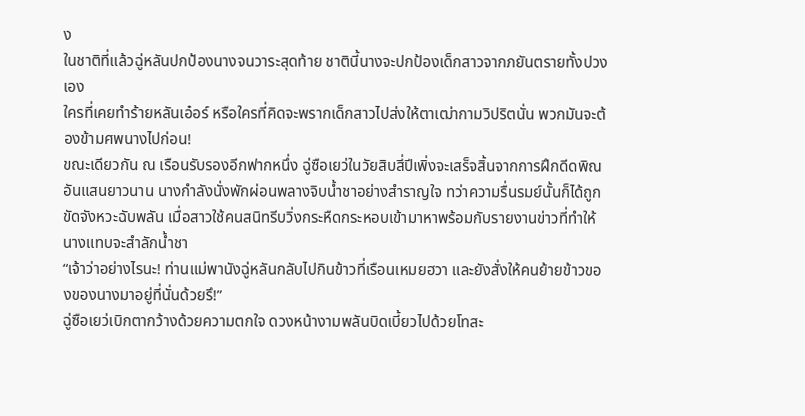ง
ในชาติที่แล้วฉู่หลันปกป้องนางจนวาระสุดท้าย ชาตินี้นางจะปกป้องเด็กสาวจากภยันตรายทั้งปวงเอง
ใครที่เคยทำร้ายหลันเอ๋อร์ หรือใครที่คิดจะพรากเด็กสาวไปส่งให้ตาเฒ่ากามวิปริตนั่น พวกมันจะต้องข้ามศพนางไปก่อน!
ขณะเดียวกัน ณ เรือนรับรองอีกฟากหนึ่ง ฉู่ซือเยว่ในวัยสิบสี่ปีเพิ่งจะเสร็จสิ้นจากการฝึกดีดพิณอันแสนยาวนาน นางกำลังนั่งพักผ่อนพลางจิบน้ำชาอย่างสำราญใจ ทว่าความรื่นรมย์นั้นก็ได้ถูกขัดจังหวะฉับพลัน เมื่อสาวใช้คนสนิทรีบวิ่งกระหืดกระหอบเข้ามาหาพร้อมกับรายงานข่าวที่ทำให้นางแทบจะสำลักน้ำชา
“เจ้าว่าอย่างไรนะ! ท่านแม่พานังฉู่หลันกลับไปกินข้าวที่เรือนเหมยฮวา และยังสั่งให้คนย้ายข้าวของของนางมาอยู่ที่นั่นด้วยรึ!”
ฉู่ซือเยว่เบิกตากว้างด้วยความตกใจ ดวงหน้างามพลันบิดเบี้ยวไปด้วยโทสะ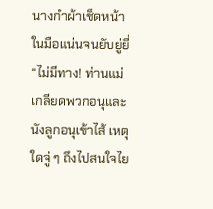นางกำผ้าเช็ดหน้าในมือแน่นจนยับยู่ยี่
“ไม่มีทาง! ท่านแม่เกลียดพวกอนุและนังลูกอนุเข้าไส้ เหตุใดจู่ ๆ ถึงไปสนใจไย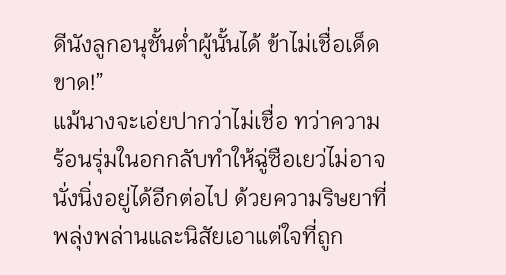ดีนังลูกอนุชั้นต่ำผู้นั้นได้ ข้าไม่เชื่อเด็ดขาด!”
แม้นางจะเอ่ยปากว่าไม่เชื่อ ทว่าความร้อนรุ่มในอกกลับทำให้ฉู่ซือเยว่ไม่อาจนั่งนิ่งอยู่ได้อีกต่อไป ด้วยความริษยาที่พลุ่งพล่านและนิสัยเอาแต่ใจที่ถูก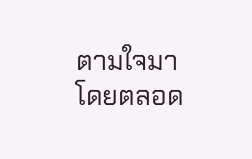ตามใจมาโดยตลอด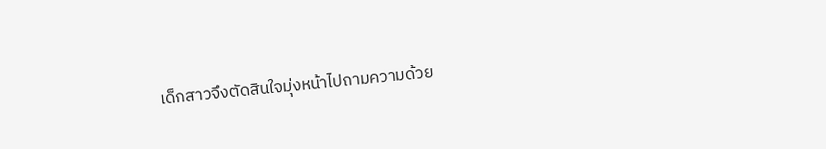เด็กสาวจึงตัดสินใจมุ่งหน้าไปถามความด้วย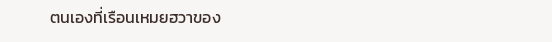ตนเองที่เรือนเหมยฮวาของ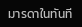มารดาในทันที